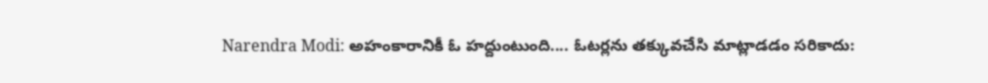Narendra Modi: అహంకారానికీ ఓ హద్దుంటుంది.... ఓటర్లను తక్కువచేసి మాట్లాడడం సరికాదు: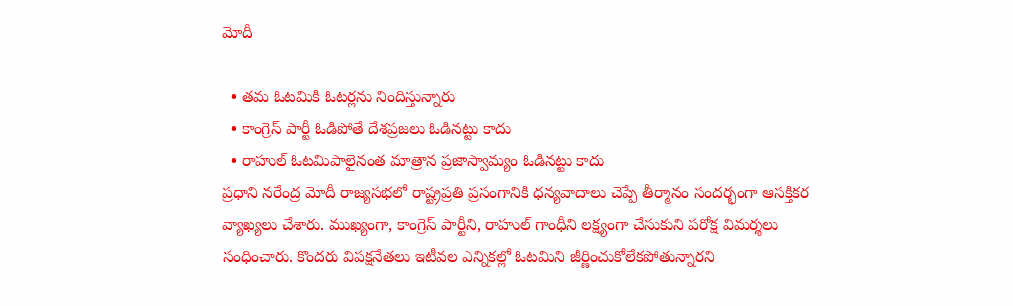మోదీ

  • తమ ఓటమికి ఓటర్లను నిందిస్తున్నారు
  • కాంగ్రెస్ పార్టీ ఓడిపోతే దేశప్రజలు ఓడినట్టు కాదు
  • రాహుల్ ఓటమిపాలైనంత మాత్రాన ప్రజాస్వామ్యం ఓడినట్టు కాదు
ప్రధాని నరేంద్ర మోదీ రాజ్యసభలో రాష్ట్రప్రతి ప్రసంగానికి ధన్యవాదాలు చెప్పే తీర్మానం సందర్భంగా ఆసక్తికర వ్యాఖ్యలు చేశారు. ముఖ్యంగా, కాంగ్రెస్ పార్టీని, రాహుల్ గాంధీని లక్ష్యంగా చేసుకుని పరోక్ష విమర్శలు సంధించారు. కొందరు విపక్షనేతలు ఇటీవల ఎన్నికల్లో ఓటమిని జీర్ణించుకోలేకపోతున్నారని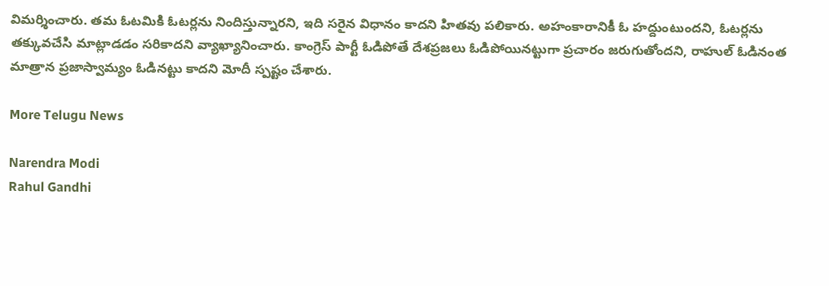విమర్శించారు. తమ ఓటమికి ఓటర్లను నిందిస్తున్నారని, ఇది సరైన విధానం కాదని హితవు పలికారు. అహంకారానికీ ఓ హద్దుంటుందని, ఓటర్లను తక్కువచేసి మాట్లాడడం సరికాదని వ్యాఖ్యానించారు. కాంగ్రెస్ పార్టీ ఓడిపోతే దేశప్రజలు ఓడిపోయినట్టుగా ప్రచారం జరుగుతోందని, రాహుల్ ఓడినంత మాత్రాన ప్రజాస్వామ్యం ఓడినట్టు కాదని మోదీ స్పష్టం చేశారు.

More Telugu News

Narendra Modi
Rahul Gandhi